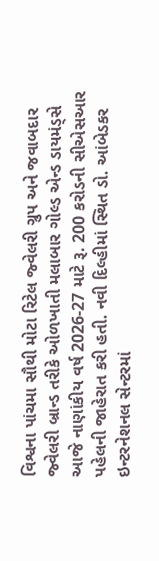વિશ્વના પાંચમા સૌથી મોટા રિટેલ જ્વેલરી ગ્રુપ અને જવાબદાર જ્વેલરી બ્રાન્ડ તરીકે ઓળખાતી મલાબાર ગોલ્ડ એન્ડ ડાયમંડ્સે આજે નાણાંકીય વર્ષ 2026-27 માટે રૂ. 200 કરોડની સીએસઆર પહેલની જાહેરાત કરી હતી. નવી દિલ્હીમાં સ્થિત ડો. આંબેડકર ઇન્ટરનેશનલ સેન્ટરમાં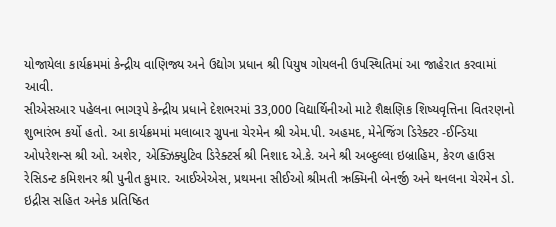યોજાયેલા કાર્યક્રમમાં કેન્દ્રીય વાણિજ્ય અને ઉદ્યોગ પ્રધાન શ્રી પિયુષ ગોયલની ઉપસ્થિતિમાં આ જાહેરાત કરવામાં આવી.
સીએસઆર પહેલના ભાગરૂપે કેન્દ્રીય પ્રધાને દેશભરમાં 33,000 વિદ્યાર્થિનીઓ માટે શૈક્ષણિક શિષ્યવૃત્તિના વિતરણનો શુભારંભ કર્યો હતો. આ કાર્યક્રમમાં મલાબાર ગ્રુપના ચેરમેન શ્રી એમ.પી. અહમદ, મેનેજિંગ ડિરેક્ટર -ઈન્ડિયા ઓપરેશન્સ શ્રી ઓ. અશેર, એક્ઝિક્યુટિવ ડિરેક્ટર્સ શ્રી નિશાદ એ.કે. અને શ્રી અબ્દુલ્લા ઇબ્રાહિમ, કેરળ હાઉસ રેસિડન્ટ કમિશનર શ્રી પુનીત કુમાર. આઈએએસ, પ્રથમના સીઈઓ શ્રીમતી ઋક્મિની બેનર્જી અને થનલના ચેરમેન ડો. ઇદ્રીસ સહિત અનેક પ્રતિષ્ઠિત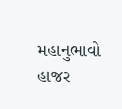મહાનુભાવો હાજર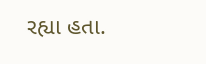રહ્યા હતા.